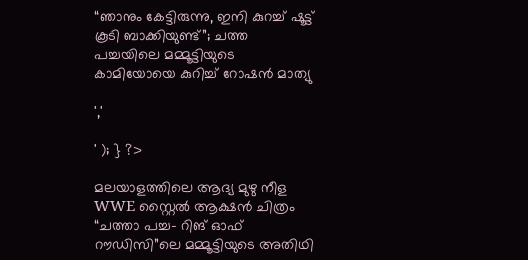“ഞാനും കേട്ടിരുന്നു, ഇനി കുറച്ച് ഷൂട്ട് കൂടി ബാക്കിയുണ്ട്”; ചത്ത പച്ചയിലെ മമ്മൂട്ടിയുടെ കാമിയോയെ കുറിച്ച് റോഷൻ മാത്യു

','

' ); } ?>

മലയാളത്തിലെ ആദ്യ മുഴു നീള WWE സ്റ്റൈൽ ആക്ഷൻ ചിത്രം “ചത്താ പച്ച- റിങ് ഓഫ് റൗഡിസി”ലെ മമ്മൂട്ടിയുടെ അതിഥി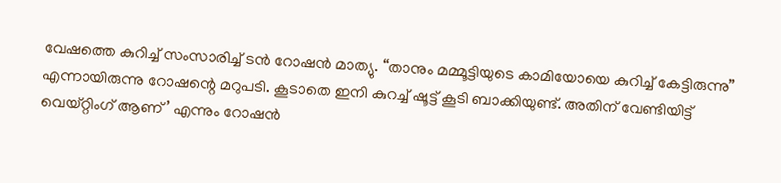വേഷത്തെ കുറിച്ച് സംസാരിച്ച് ടൻ റോഷൻ മാത്യു. “താനും മമ്മൂട്ടിയുടെ കാമിയോയെ കുറിച്ച് കേട്ടിരുന്നു” എന്നായിരുന്നു റോഷന്റെ മറുപടി. കൂടാതെ ഇനി കുറച്ച് ഷൂട്ട് കൂടി ബാക്കിയുണ്ട്. അതിന് വേണ്ടിയിട്ട് വെയ്റ്റിംഗ് ആണ്’ എന്നും റോഷൻ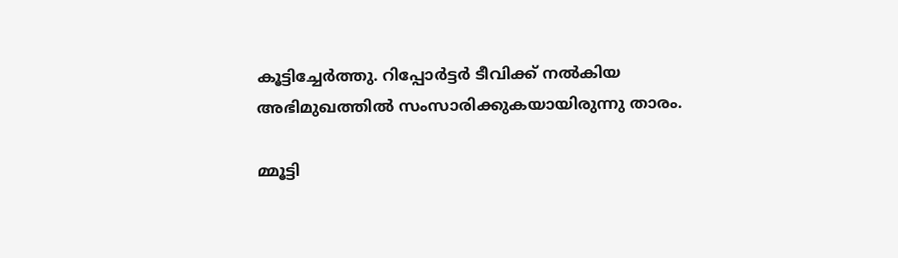കൂട്ടിച്ചേർത്തു. റിപ്പോർട്ടർ ടീവിക്ക് നൽകിയ അഭിമുഖത്തിൽ സംസാരിക്കുകയായിരുന്നു താരം.

മ്മൂട്ടി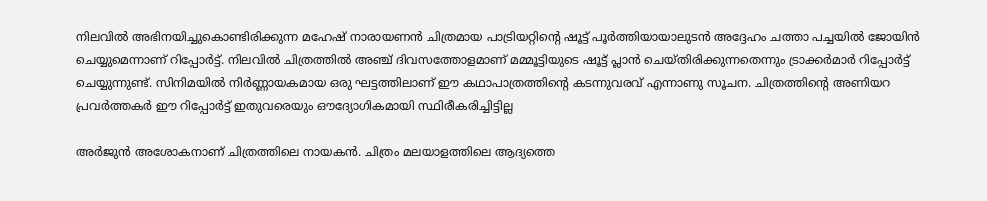നിലവിൽ അഭിനയിച്ചുകൊണ്ടിരിക്കുന്ന മഹേഷ് നാരായണൻ ചിത്രമായ പാട്രിയറ്റിൻ്റെ ഷൂട്ട് പൂർത്തിയായാലുടൻ അദ്ദേഹം ചത്താ പച്ചയിൽ ജോയിൻ ചെയ്യുമെന്നാണ് റിപ്പോർട്ട്. നിലവിൽ ചിത്രത്തിൽ അഞ്ച് ദിവസത്തോളമാണ് മമ്മൂട്ടിയുടെ ഷൂട്ട് പ്ലാൻ ചെയ്തിരിക്കുന്നതെന്നും ട്രാക്കർമാർ റിപ്പോർട്ട് ചെയ്യുന്നുണ്ട്. സിനിമയിൽ നിർണ്ണായകമായ ഒരു ഘട്ടത്തിലാണ് ഈ കഥാപാത്രത്തിൻ്റെ കടന്നുവരവ് എന്നാണു സൂചന. ചിത്രത്തിൻ്റെ അണിയറ പ്രവർത്തകർ ഈ റിപ്പോർട്ട് ഇതുവരെയും ഔദ്യോഗികമായി സ്ഥിരീകരിച്ചിട്ടില്ല

അർജുൻ അശോകനാണ് ചിത്രത്തിലെ നായകൻ. ചിത്രം മലയാളത്തിലെ ആദ്യത്തെ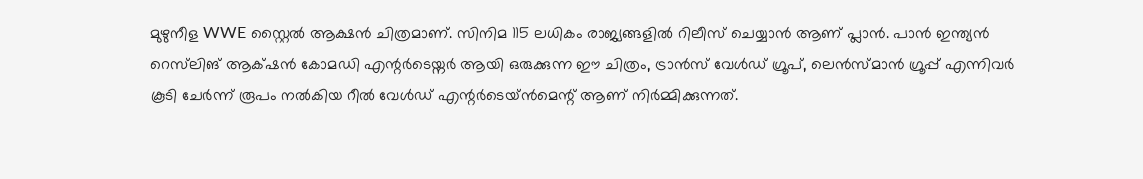മുഴുനീള WWE സ്റ്റൈൽ ആക്ഷൻ ചിത്രമാണ്. സിനിമ 115 ലധികം രാജ്യങ്ങളിൽ റിലീസ് ചെയ്യാൻ ആണ് പ്ലാൻ. പാൻ ഇന്ത്യൻ റെസ്‌ലിങ് ആക്‌ഷൻ കോമഡി എന്റർടെയ്നർ ആയി ഒരുക്കുന്ന ഈ ചിത്രം, ട്രാൻസ് വേൾഡ് ഗ്രൂപ്, ലെൻസ്മാൻ ഗ്രൂപ്പ് എന്നിവർ കൂടി ചേർന്ന് രൂപം നൽകിയ റീൽ വേൾഡ് എന്റർടെയ്ൻമെന്റ് ആണ് നിർമ്മിക്കുന്നത്.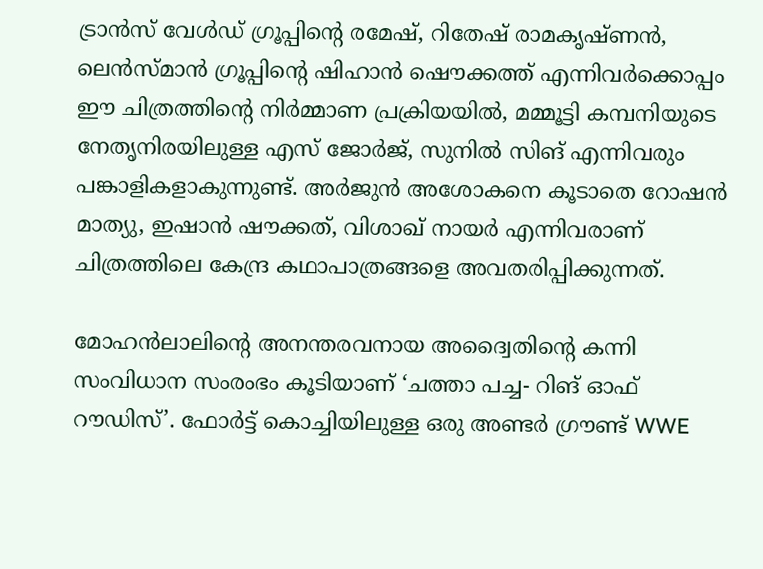ട്രാൻസ് വേൾഡ് ഗ്രൂപ്പിന്റെ രമേഷ്, റിതേഷ് രാമകൃഷ്ണൻ, ലെൻസ്മാൻ ഗ്രൂപ്പിന്റെ ഷിഹാൻ ഷൌക്കത്ത് എന്നിവർക്കൊപ്പം ഈ ചിത്രത്തിന്റെ നിർമ്മാണ പ്രക്രിയയിൽ, മമ്മൂട്ടി കമ്പനിയുടെ നേതൃനിരയിലുള്ള എസ് ജോർജ്, സുനിൽ സിങ് എന്നിവരും പങ്കാളികളാകുന്നുണ്ട്. അർജുൻ അശോകനെ കൂടാതെ റോഷൻ മാത്യു, ഇഷാൻ ഷൗക്കത്, വിശാഖ് നായർ എന്നിവരാണ് ചിത്രത്തിലെ കേന്ദ്ര കഥാപാത്രങ്ങളെ അവതരിപ്പിക്കുന്നത്.

മോഹൻലാലിന്റെ അനന്തരവനായ അദ്വൈതിന്റെ കന്നി സംവിധാന സംരംഭം കൂടിയാണ് ‘ചത്താ പച്ച- റിങ് ഓഫ് റൗഡിസ്’. ഫോർട്ട് കൊച്ചിയിലുള്ള ഒരു അണ്ടർ ഗ്രൗണ്ട് WWE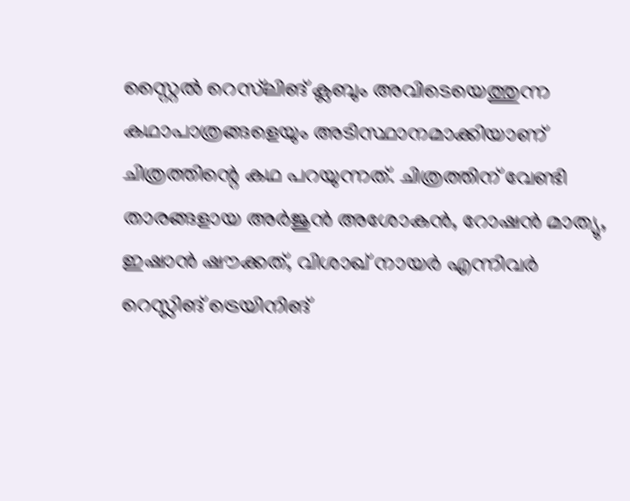സ്റ്റൈൽ റെസ്‌ലിങ് ക്ലബും അവിടെയെത്തുന്ന കഥാപാത്രങ്ങളെയും അടിസ്ഥാനമാക്കിയാണ് ചിത്രത്തിന്റെ കഥ പറയുന്നത്. ചിത്രത്തിന് വേണ്ടി താരങ്ങളായ അർജുൻ അശോകൻ, റോഷൻ മാത്യു, ഇഷാൻ ഷൗക്കത്, വിശാഖ് നായർ എന്നിവർ റെസ്ലിങ് ട്രെയിനിങ്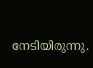നേടിയിരുന്നു.